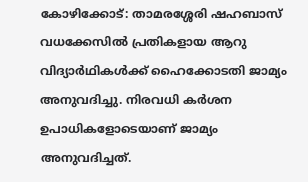കോഴിക്കോട്: താമരശ്ശേരി ഷഹബാസ് വധക്കേസിൽ പ്രതികളായ ആറു വിദ്യാർഥികൾക്ക് ഹൈക്കോടതി ജാമ്യം അനുവദിച്ചു. നിരവധി കർശന ഉപാധികളോടെയാണ് ജാമ്യം അനുവദിച്ചത്.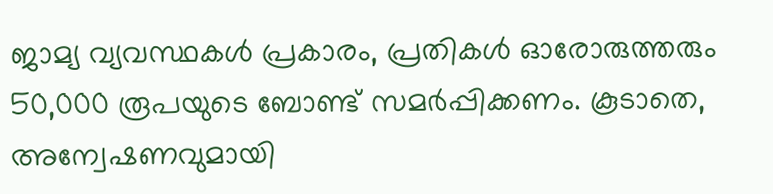ജാമ്യ വ്യവസ്ഥകൾ പ്രകാരം, പ്രതികൾ ഓരോരുത്തരും 50,000 രൂപയുടെ ബോണ്ട് സമർപ്പിക്കണം. കൂടാതെ, അന്വേഷണവുമായി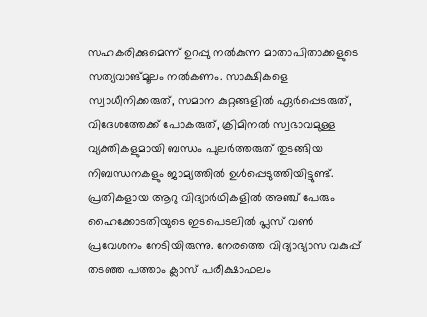സഹകരിക്കുമെന്ന് ഉറപ്പു നൽകുന്ന മാതാപിതാക്കളുടെ സത്യവാങ്മൂലം നൽകണം. സാക്ഷികളെ സ്വാധീനിക്കരുത്, സമാന കുറ്റങ്ങളിൽ ഏർപ്പെടരുത്, വിദേശത്തേക്ക് പോകരുത്, ക്രിമിനൽ സ്വഭാവമുള്ള വ്യക്തികളുമായി ബന്ധം പുലർത്തരുത് തുടങ്ങിയ നിബന്ധനകളും ജാമ്യത്തിൽ ഉൾപ്പെടുത്തിയിട്ടുണ്ട്.
പ്രതികളായ ആറു വിദ്യാർഥികളിൽ അഞ്ച് പേരും ഹൈക്കോടതിയുടെ ഇടപെടലിൽ പ്ലസ് വൺ പ്രവേശനം നേടിയിരുന്നു. നേരത്തെ വിദ്യാഭ്യാസ വകുപ്പ് തടഞ്ഞ പത്താം ക്ലാസ് പരീക്ഷാഫലം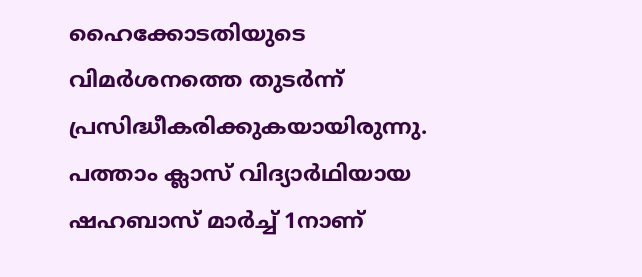ഹൈക്കോടതിയുടെ വിമർശനത്തെ തുടർന്ന് പ്രസിദ്ധീകരിക്കുകയായിരുന്നു.
പത്താം ക്ലാസ് വിദ്യാർഥിയായ ഷഹബാസ് മാർച്ച് 1നാണ്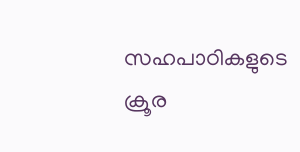സഹപാഠികളുടെ ക്രൂര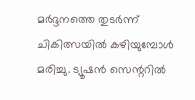മർദ്ദനത്തെ തുടർന്ന് ചികിത്സയിൽ കഴിയുമ്പോൾ മരിച്ചു. ട്യൂഷൻ സെന്ററിൽ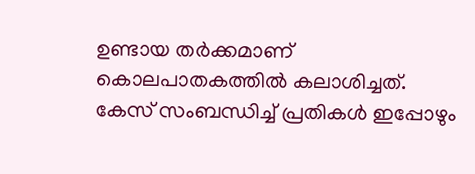ഉണ്ടായ തർക്കമാണ് കൊലപാതകത്തിൽ കലാശിച്ചത്. കേസ് സംബന്ധിച്ച് പ്രതികൾ ഇപ്പോഴും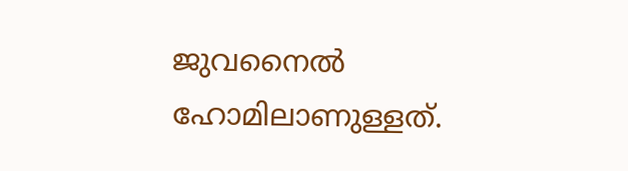ജുവനൈൽ ഹോമിലാണുള്ളത്.